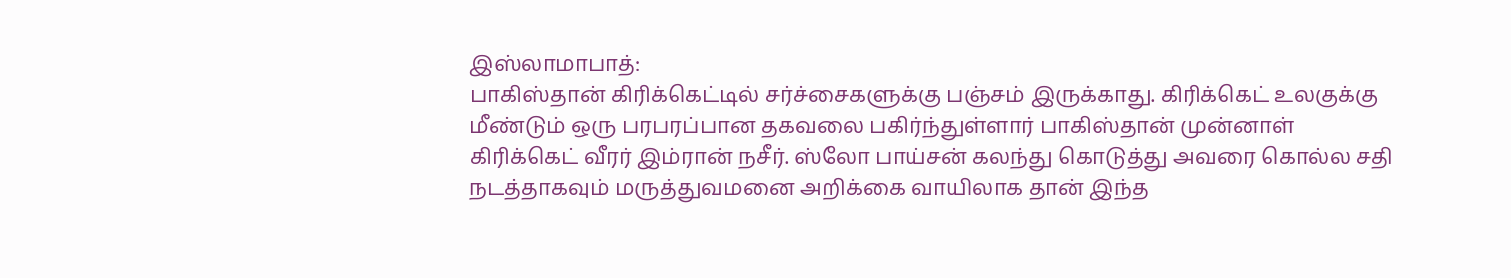இஸ்லாமாபாத்:
பாகிஸ்தான் கிரிக்கெட்டில் சர்ச்சைகளுக்கு பஞ்சம் இருக்காது. கிரிக்கெட் உலகுக்கு மீண்டும் ஒரு பரபரப்பான தகவலை பகிர்ந்துள்ளார் பாகிஸ்தான் முன்னாள் கிரிக்கெட் வீரர் இம்ரான் நசீர். ஸ்லோ பாய்சன் கலந்து கொடுத்து அவரை கொல்ல சதி நடத்தாகவும் மருத்துவமனை அறிக்கை வாயிலாக தான் இந்த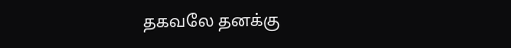தகவலே தனக்கு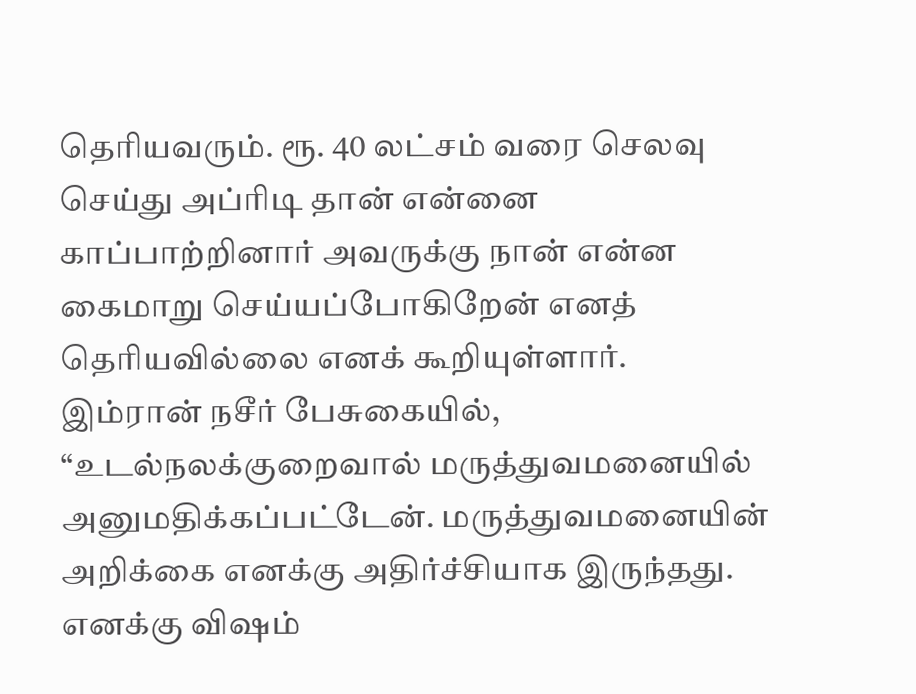தெரியவரும். ரூ. 40 லட்சம் வரை செலவு செய்து அப்ரிடி தான் என்னை காப்பாற்றினார் அவருக்கு நான் என்ன கைமாறு செய்யப்போகிறேன் எனத் தெரியவில்லை எனக் கூறியுள்ளார்.
இம்ரான் நசீர் பேசுகையில், “உடல்நலக்குறைவால் மருத்துவமனையில் அனுமதிக்கப்பட்டேன். மருத்துவமனையின் அறிக்கை எனக்கு அதிர்ச்சியாக இருந்தது. எனக்கு விஷம்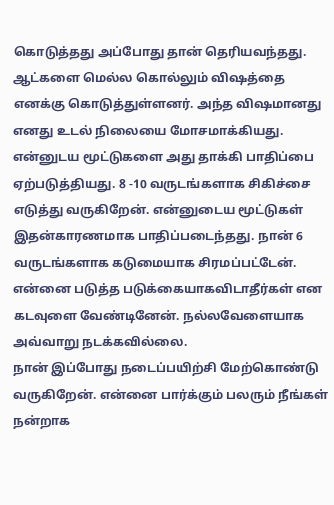கொடுத்தது அப்போது தான் தெரியவந்தது. ஆட்களை மெல்ல கொல்லும் விஷத்தை எனக்கு கொடுத்துள்ளனர். அந்த விஷமானது எனது உடல் நிலையை மோசமாக்கியது. என்னுடய மூட்டுகளை அது தாக்கி பாதிப்பை ஏற்படுத்தியது. 8 -10 வருடங்களாக சிகிச்சை எடுத்து வருகிறேன். என்னுடைய மூட்டுகள் இதன்காரணமாக பாதிப்படைந்தது. நான் 6 வருடங்களாக கடுமையாக சிரமப்பட்டேன். என்னை படுத்த படுக்கையாகவிடாதீர்கள் என கடவுளை வேண்டினேன். நல்லவேளையாக அவ்வாறு நடக்கவில்லை.
நான் இப்போது நடைப்பயிற்சி மேற்கொண்டு வருகிறேன். என்னை பார்க்கும் பலரும் நீங்கள் நன்றாக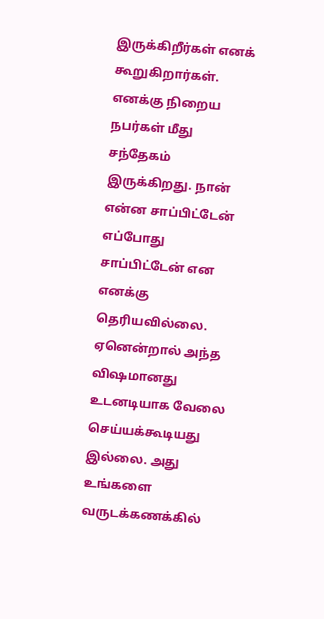இருக்கிறீர்கள் எனக் கூறுகிறார்கள். எனக்கு நிறைய நபர்கள் மீது சந்தேகம் இருக்கிறது. நான் என்ன சாப்பிட்டேன் எப்போது சாப்பிட்டேன் என எனக்கு தெரியவில்லை. ஏனென்றால் அந்த விஷமானது உடனடியாக வேலை செய்யக்கூடியது இல்லை. அது உங்களை வருடக்கணக்கில்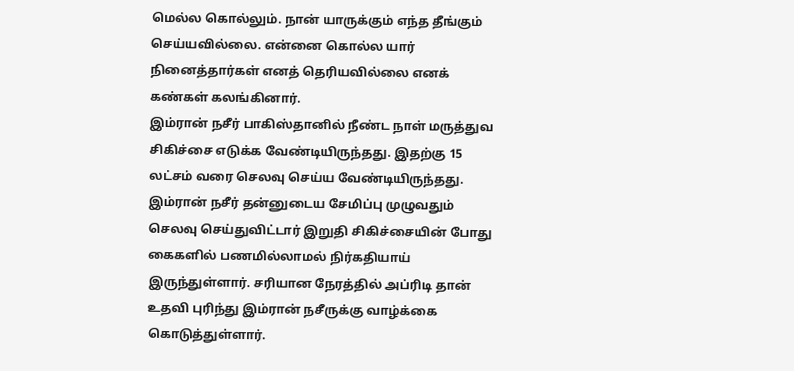மெல்ல கொல்லும். நான் யாருக்கும் எந்த தீங்கும் செய்யவில்லை. என்னை கொல்ல யார் நினைத்தார்கள் எனத் தெரியவில்லை எனக் கண்கள் கலங்கினார்.
இம்ரான் நசீர் பாகிஸ்தானில் நீண்ட நாள் மருத்துவ சிகிச்சை எடுக்க வேண்டியிருந்தது. இதற்கு 15 லட்சம் வரை செலவு செய்ய வேண்டியிருந்தது. இம்ரான் நசீர் தன்னுடைய சேமிப்பு முழுவதும் செலவு செய்துவிட்டார் இறுதி சிகிச்சையின் போது கைகளில் பணமில்லாமல் நிர்கதியாய் இருந்துள்ளார். சரியான நேரத்தில் அப்ரிடி தான் உதவி புரிந்து இம்ரான் நசீருக்கு வாழ்க்கை கொடுத்துள்ளார்.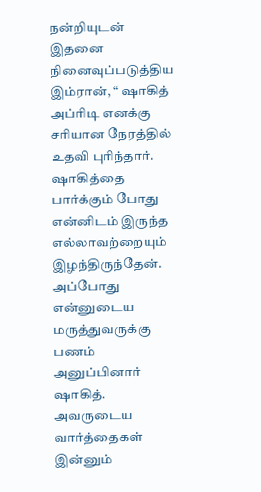நன்றியுடன் இதனை நினைவுப்படுத்திய இம்ரான், “ ஷாகித் அப்ரிடி எனக்கு சரியான நேரத்தில் உதவி புரிந்தார். ஷாகித்தை பார்க்கும் போது என்னிடம் இருந்த எல்லாவற்றையும் இழந்திருந்தேன். அப்போது என்னுடைய மருத்துவருக்கு பணம் அனுப்பினார் ஷாகித். அவருடைய வார்த்தைகள் இன்னும்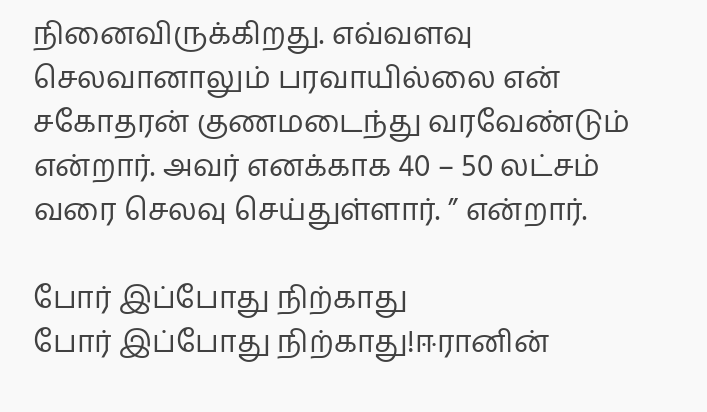நினைவிருக்கிறது. எவ்வளவு செலவானாலும் பரவாயில்லை என் சகோதரன் குணமடைந்து வரவேண்டும் என்றார். அவர் எனக்காக 40 – 50 லட்சம் வரை செலவு செய்துள்ளார். ” என்றார்.

போர் இப்போது நிற்காது
போர் இப்போது நிற்காது!ஈரானின்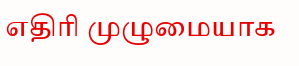எதிரி முழுமையாக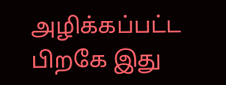அழிக்கப்பட்ட பிறகே இது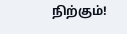நிற்கும்!